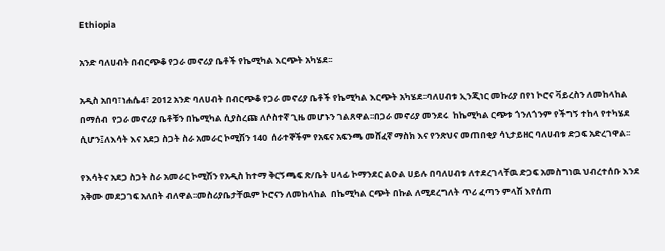Ethiopia

አንድ ባለሀብት በብርጭቆ የጋራ መኖሪያ ቤቶች የኬሚካል እርጭት አካሄደ፡፡

አዲስ አበባ፣ነሐሴ4፣ 2012 አንድ ባለሀብት በብርጭቆ የጋራ መኖሪያ ቤቶች የኬሚካል እርጭት አካሄደ፡፡ባለሀብቱ ኢንጂነር መኩሪያ በየነ ኮሮና ቫይረስን ለመከላከል  በማሰብ  የጋራ መኖሪያ ቤቶቹን በኬሚካል ሲያስረጩ ለሶስተኛ ጊዜ መሆኑን ገልጸዋል፡፡በጋራ መኖሪያ መንደሩ  ከኬሚካል ርጭቱ ጎንለጎንም የችግኝ ተከላ የተካሄደ ሲሆን፤ለእሳት እና አደጋ ስጋት ስራ አመራር ኮሚሽን 140  ሰራተኞችም የአፍና አፍንጫ መሸፈኛ ማስክ እና የንጽህና መጠበቂያ ሳኒታይዘር ባለሀብቱ ድጋፍ አድረገዋል፡፡

የእሳትና አደጋ ስጋት ስራ አመራር ኮሚሽን የአዲስ ከተማ ቅርኝጫፍ ጽ/ቤት ሀላፊ ኮማንደር ልዑል ሀይሉ በባለሀብቱ ለተደረገላቸዉ ድጋፍ አመስግነዉ ህብረተሰቡ እንደ አቅሙ መደጋገፍ አለበት ብለዋል፡፡መስሪያቤታቸዉም ኮሮናን ለመከላከል  በኬሚካል ርጭት በኩል ለሚደረግለት ጥሪ ፈጣን ምላሽ እየሰጠ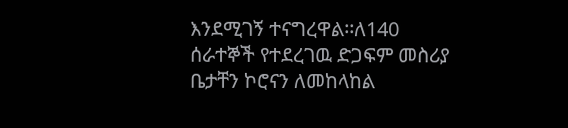እንደሚገኝ ተናግረዋል፡፡ለ140 ሰራተኞች የተደረገዉ ድጋፍም መስሪያ ቤታቸን ኮሮናን ለመከላከል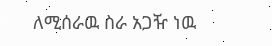ለሚሰራዉ ስራ አጋዥ ነዉ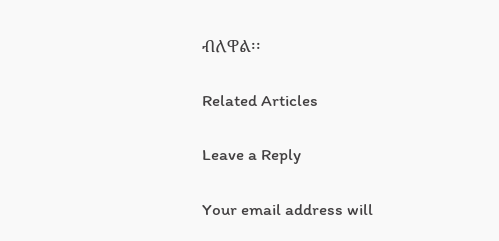ብለዋል፡፡

Related Articles

Leave a Reply

Your email address will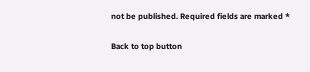not be published. Required fields are marked *

Back to top button